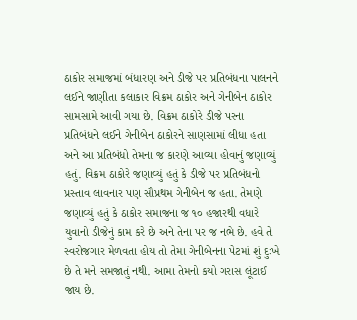ઠાકોર સમાજમાં બંધારણ અને ડીજે પર પ્રતિબંધના પાલનને લઈને જાણીતા કલાકાર વિક્રમ ઠાકોર અને ગેનીબેન ઠાકોર સામસામે આવી ગયા છે. વિક્રમ ઠાકોરે ડીજે પરના પ્રતિબંધને લઈને ગેનીબેન ઠાકોરને સાણસામાં લીધા હતા અને આ પ્રતિબંધો તેમના જ કારણે આવ્યા હોવાનું જણાવ્યું હતું. વિક્રમ ઠાકોરે જણાવ્યું હતું કે ડીજે પર પ્રતિબંધનો પ્રસ્તાવ લાવનાર પણ સૌપ્રથમ ગેનીબેન જ હતા. તેમણે જણાવ્યું હતું કે ઠાકોર સમાજના જ ૧૦ હજારથી વધારે યુવાનો ડીજેનું કામ કરે છે અને તેના પર જ નભે છે. હવે તે સ્વરોજગાર મેળવતા હોય તો તેમા ગેનીબેનના પેટમાં શું દુઃખે છે તે મને સમજાતું નથી. આમા તેમનો કયો ગરાસ લૂંટાઈ જાય છે.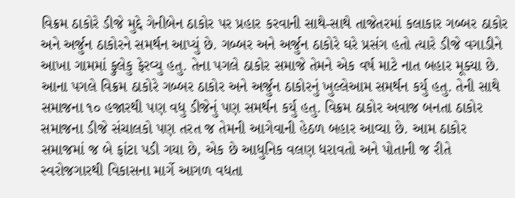વિક્રમ ઠાકોરે ડીજે મુદ્દે ગેનીબેન ઠાકોર પર પ્રહાર કરવાની સાથે-સાથે તાજેતરમાં કલાકાર ગબ્બર ઠાકોર અને અર્જુન ઠાકોરને સમર્થન આપ્યું છે. ગબ્બર અને અર્જુન ઠાકોરે ઘરે પ્રસંગ હતો ત્યારે ડીજે વગાડીને આખા ગામમાં ફુલેકુ ફેરવ્યુ હતુ. તેના પગલે ઠાકોર સમાજે તેમને એક વર્ષ માટે નાત બહાર મૂક્યા છે. આના પગલે વિક્રમ ઠાકોરે ગબ્બર ઠાકોર અને અર્જુન ઠાકોરનું ખુલ્લેઆમ સમર્થન કર્યુ હતુ. તેની સાથે સમાજના ૧૦ હજારથી પણ વધુ ડીજેનું પણ સમર્થન કર્યુ હતુ. વિક્રમ ઠાકોર અવાજ બનતા ઠાકોર સમાજના ડીજે સંચાલકો પણ તરત જ તેમની આગેવાની હેઠળ બહાર આવ્યા છે. આમ ઠાકોર સમાજમાં જ બે ફાંટા પડી ગયા છે, એક છે આધુનિક વલણ ધરાવતો અને પોતાની જ રીતે સ્વરોજગારથી વિકાસના માર્ગે આગળ વધતા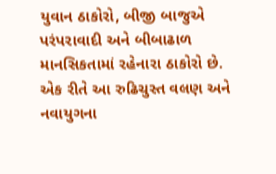યુવાન ઠાકોરો, બીજી બાજુએ પરંપરાવાદી અને બીબાઢાળ માનસિકતામાં રહેનારા ઠાકોરો છે. એક રીતે આ રુઢિચુસ્ત વલણ અને નવાયુગના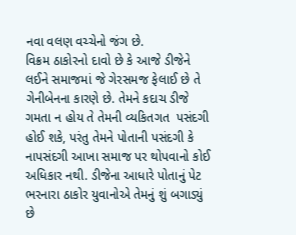નવા વલણ વચ્ચેનો જંગ છે.
વિક્રમ ઠાકોરનો દાવો છે કે આજે ડીજેને લઈને સમાજમાં જે ગેરસમજ ફેલાઈ છે તે ગેનીબેનના કારણે છે. તેમને કદાચ ડીજે ગમતા ન હોય તે તેમની વ્યકિતગત  પસંદગી હોઈ શકે, પરંતુ તેમને પોતાની પસંદગી કે નાપસંદગી આખા સમાજ પર થોપવાનો કોઈ અધિકાર નથી. ડીજેના આધારે પોતાનું પેટ ભરનારા ઠાકોર યુવાનોએ તેમનું શું બગાડ્યું છે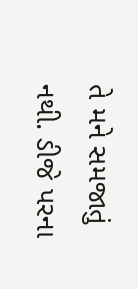તે મને સમજાતું નથી. ડીજે પરના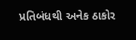પ્રતિબંધથી અનેક ઠાકોર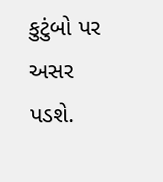કુટુંબો પર અસર પડશે.